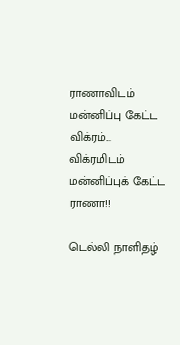ராணாவிடம் மன்னிப்பு கேட்ட விக்ரம்... விக்ரமிடம் மன்னிப்புக் கேட்ட ராணா!!

டெல்லி நாளிதழ்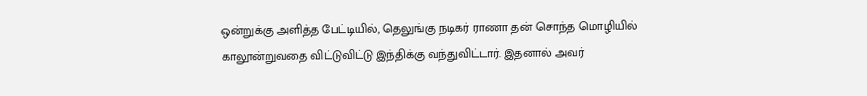ஒன்றுக்கு அளித்த பேட்டியில், தெலுங்கு நடிகர் ராணா தன் சொந்த மொழியில் காலூன்றுவதை விட்டுவிட்டு இந்திக்கு வந்துவிட்டார். இதனால் அவர்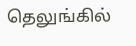தெலுங்கில்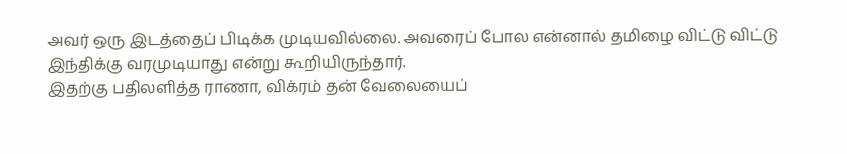அவர் ஒரு இடத்தைப் பிடிக்க முடியவில்லை. அவரைப் போல என்னால் தமிழை விட்டு விட்டு இந்திக்கு வரமுடியாது என்று கூறியிருந்தார்.
இதற்கு பதிலளித்த ராணா, விக்ரம் தன் வேலையைப்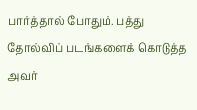பார்த்தால் போதும். பத்து தோல்விப் படங்களைக் கொடுத்த அவர்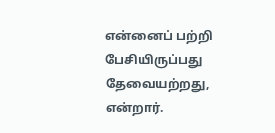என்னைப் பற்றி பேசியிருப்பது தேவையற்றது, என்றார்.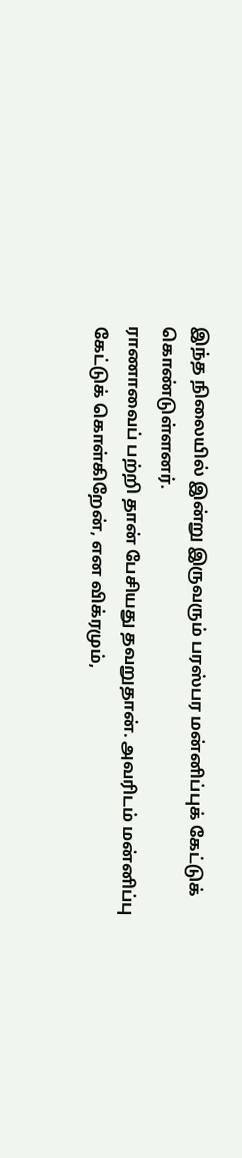இந்த நிலையில் இன்று இருவரும் பரஸ்பர மன்னிப்புக் கேட்டுக் கொண்டுள்ளனர்.
ராணாவைப் பற்றி தான் பேசியது தவறுதான். அவரிடம் மன்னிப்பு கேட்டுக் கொள்கிறேன், என விக்ரமும்,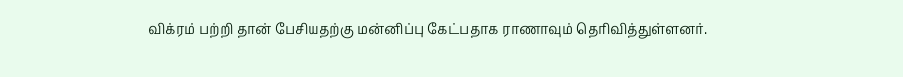விக்ரம் பற்றி தான் பேசியதற்கு மன்னிப்பு கேட்பதாக ராணாவும் தெரிவித்துள்ளனர்.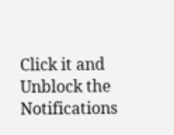Click it and Unblock the Notifications